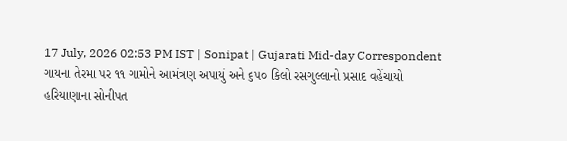17 July, 2026 02:53 PM IST | Sonipat | Gujarati Mid-day Correspondent
ગાયના તેરમા પર ૧૧ ગામોને આમંત્રણ અપાયું અને ૬૫૦ કિલો રસગુલ્લાનો પ્રસાદ વહેંચાયો
હરિયાણાના સોનીપત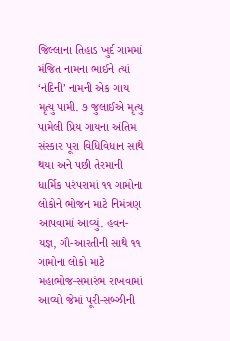જિલ્લાના તિહાડ ખુર્દ ગામમાં મંજિત નામના ભાઈને ત્યાં ‘નંદિની’ નામની એક ગાય મૃત્યુ પામી. ૭ જુલાઈએ મૃત્યુ પામેલી પ્રિય ગાયના અંતિમ સંસ્કાર પૂરા વિધિવિધાન સાથે થયા અને પછી તેરમાની ધાર્મિક પરંપરામાં ૧૧ ગામોના લોકોને ભોજન માટે નિમંત્રણ આપવામાં આવ્યું. હવન-યજ્ઞ, ગૌ-આરતીની સાથે ૧૧ ગામોના લોકો માટે મહાભોજ-સમારંભ રાખવામાં આવ્યો જેમાં પૂરી-સબ્ઝીની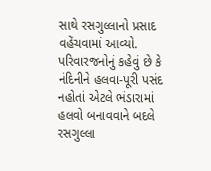સાથે રસગુલ્લાનો પ્રસાદ વહેંચવામાં આવ્યો. પરિવારજનોનું કહેવું છે કે નંદિનીને હલવા-પૂરી પસંદ નહોતાં એટલે ભંડારામાં હલવો બનાવવાને બદલે રસગુલ્લા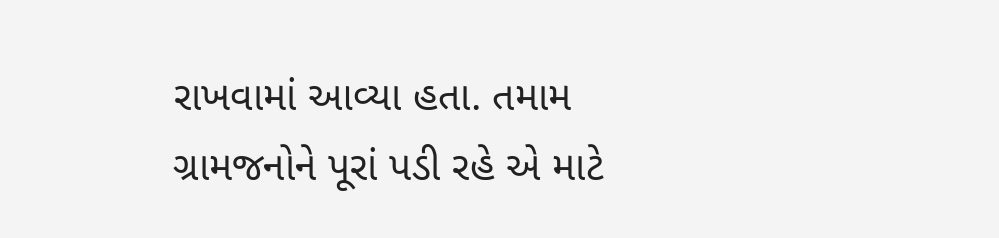રાખવામાં આવ્યા હતા. તમામ ગ્રામજનોને પૂરાં પડી રહે એ માટે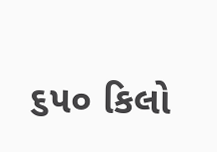૬૫૦ કિલો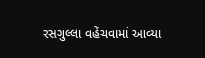રસગુલ્લા વહેંચવામાં આવ્યા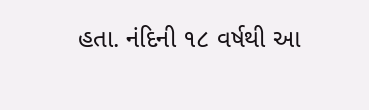હતા. નંદિની ૧૮ વર્ષથી આ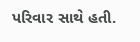પરિવાર સાથે હતી.